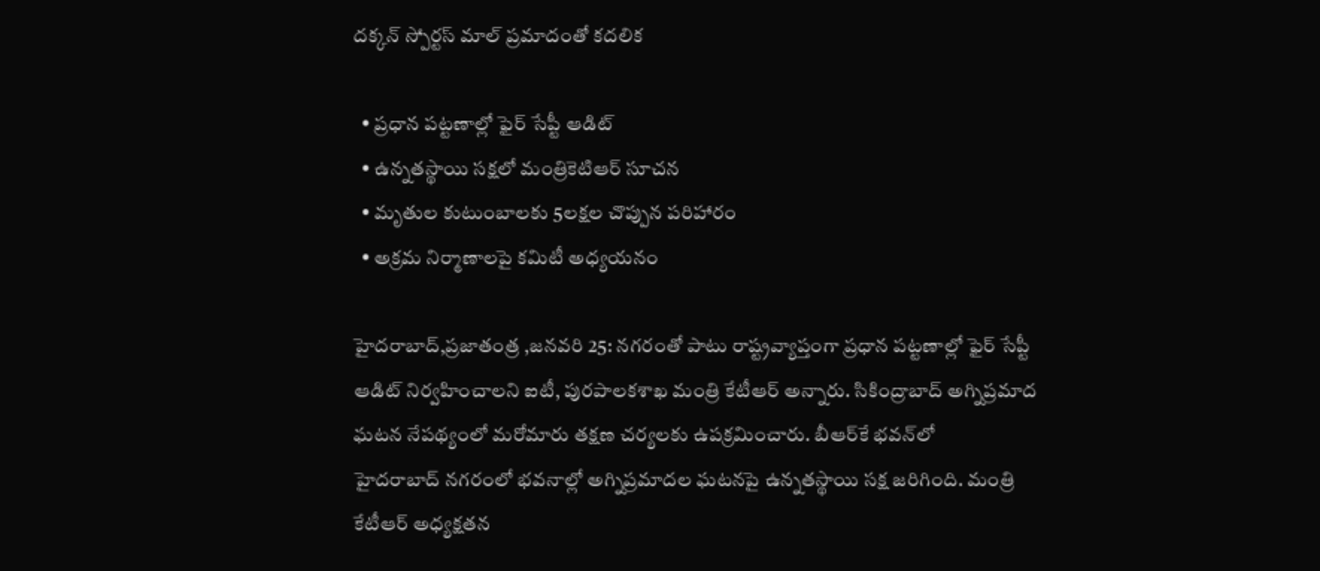దక్కన్‌ ‌స్పోర్టస్ ‌మాల్‌ ‌ప్రమాదంతో కదలిక

  • ప్రధాన పట్టణాల్లో ఫైర్‌ ‌సేప్టీ ఆడిట్‌
  • ఉన్నతస్థాయి సక్షలో మంత్రికెటిఆర్‌ ‌సూచన
  • మృతుల కుటుంబాలకు 5లక్షల చొప్పున పరిహారం
  • అక్రమ నిర్మాణాలపై కమిటీ అధ్యయనం

హైదరాబాద్‌,ప్రజాతంత్ర ,జనవరి 25: నగరంతో పాటు రాష్ట్రవ్యాప్తంగా ప్రధాన పట్టణాల్లో ఫైర్‌ ‌సేప్టీ ఆడిట్‌ ‌నిర్వహించాలని ఐటీ, పురపాలకశాఖ మంత్రి కేటీఆర్‌ అన్నారు. సికింద్రాబాద్‌ అగ్నిప్రమాద ఘటన నేపథ్యంలో మరోమారు తక్షణ చర్యలకు ఉపక్రమించారు. బీఆర్‌కే భవన్‌లో హైదరాబాద్‌ ‌నగరంలో భవనాల్లో అగ్నిప్రమాదల ఘటనపై ఉన్నతస్థాయి సక్ష జరిగింది. మంత్రి కేటీఆర్‌ అధ్యక్షతన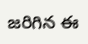జరిగిన ఈ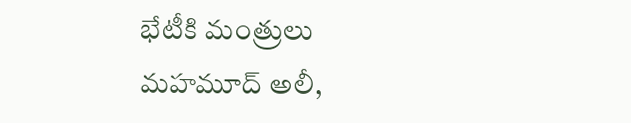భేటీకి మంత్రులు మహమూద్‌ అలీ,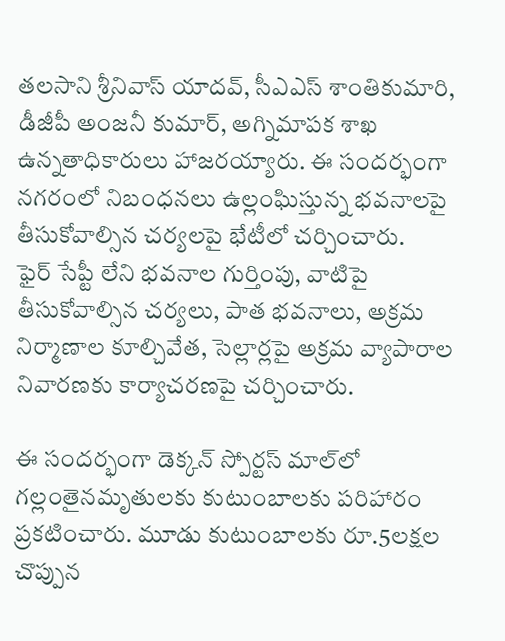తలసాని శ్రీనివాస్‌ ‌యాదవ్‌, సీఎఎస్‌ ‌శాంతికుమారి, డీజీపీ అంజనీ కుమార్‌, అగ్నిమాపక శాఖ ఉన్నతాధికారులు హాజరయ్యారు. ఈ సందర్భంగా నగరంలో నిబంధనలు ఉల్లంఘిస్తున్న భవనాలపై తీసుకోవాల్సిన చర్యలపై భేటీలో చర్చించారు. ఫైర్‌ ‌సేప్టీ లేని భవనాల గుర్తింపు, వాటిపై తీసుకోవాల్సిన చర్యలు, పాత భవనాలు, అక్రమ నిర్మాణాల కూల్చివేత, సెల్లార్లపై అక్రమ వ్యాపారాల నివారణకు కార్యాచరణపై చర్చించారు.

ఈ సందర్భంగా డెక్కన్‌ ‌స్పోర్టస్ ‌మాల్‌లో గల్లంతైనమృతులకు కుటుంబాలకు పరిహారం ప్రకటించారు. మూడు కుటుంబాలకు రూ.5లక్షల చొప్పున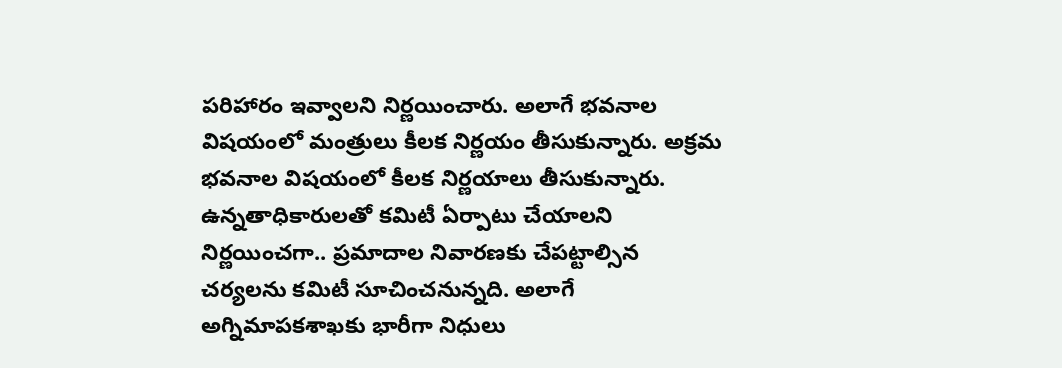పరిహారం ఇవ్వాలని నిర్ణయించారు. అలాగే భవనాల విషయంలో మంత్రులు కీలక నిర్ణయం తీసుకున్నారు. అక్రమ భవనాల విషయంలో కీలక నిర్ణయాలు తీసుకున్నారు. ఉన్నతాధికారులతో కమిటీ ఏర్పాటు చేయాలని నిర్ణయించగా.. ప్రమాదాల నివారణకు చేపట్టాల్సిన చర్యలను కమిటీ సూచించనున్నది. అలాగే అగ్నిమాపకశాఖకు భారీగా నిధులు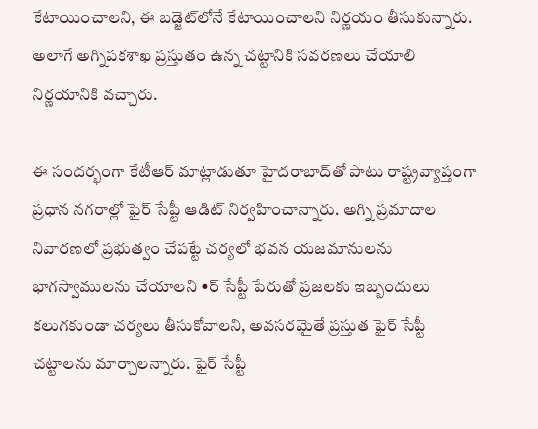కేటాయించాలని, ఈ బడ్జెట్‌లోనే కేటాయించాలని నిర్ణయం తీసుకున్నారు. అలాగే అగ్నిపకశాఖ ప్రస్తుతం ఉన్న చట్టానికి సవరణలు చేయాలి నిర్ణయానికి వచ్చారు.

ఈ సందర్భంగా కేటీఆర్‌ ‌మాట్లాడుతూ హైదరాబాద్‌తో పాటు రాష్ట్రవ్యాప్తంగా ప్రధాన నగరాల్లో ఫైర్‌ ‌సేప్టీ ఆడిట్‌ ‌నిర్వహించాన్నారు. అగ్ని ప్రమాదాల నివారణలో ప్రభుత్వం చేపట్టే చర్యలో భవన యజమానులను భాగస్వాములను చేయాలని •ర్‌ ‌సేప్టీ పేరుతో ప్రజలకు ఇబ్బందులు కలుగకుండా చర్యలు తీసుకోవాలని, అవసరమైతే ప్రస్తుత ఫైర్‌ ‌సేప్టీ చట్టాలను మార్చాలన్నారు. ఫైర్‌ ‌సేప్టీ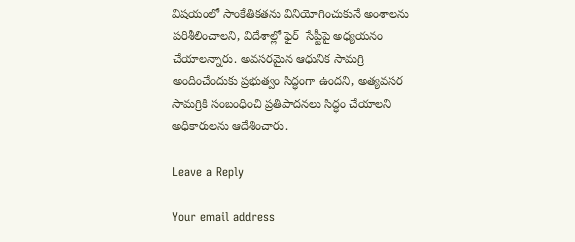విషయంలో సాంకేతికతను వినియోగించుకునే అంశాలను పరిశీలించాలని, విదేశాల్లో ఫైర్‌  ‌సేప్టీపై అధ్యయనం చేయాలన్నారు. అవసరమైన ఆధునిక సామగ్రి అందించేందుకు ప్రభుత్వం సిద్ధంగా ఉందని, అత్యవసర సామగ్రికి సంబంధించి ప్రతిపాదనలు సిద్ధం చేయాలని అధికారులను ఆదేశించారు.

Leave a Reply

Your email address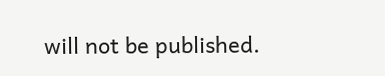will not be published.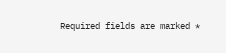Required fields are marked *